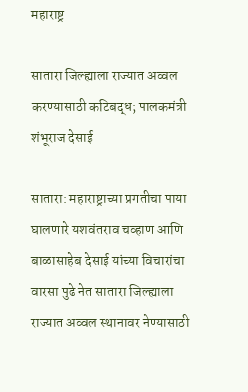महाराष्ट्र

सातारा जिल्ह्याला राज्यात अव्वल करण्यासाठी कटिबद्ध; पालकमंत्री शंभूराज देसाई

सातारा: महाराष्ट्राच्या प्रगतीचा पाया घालणारे यशवंतराव चव्हाण आणि बाळासाहेब देसाई यांच्या विचारांचा वारसा पुढे नेत सातारा जिल्ह्याला राज्यात अव्वल स्थानावर नेण्यासाठी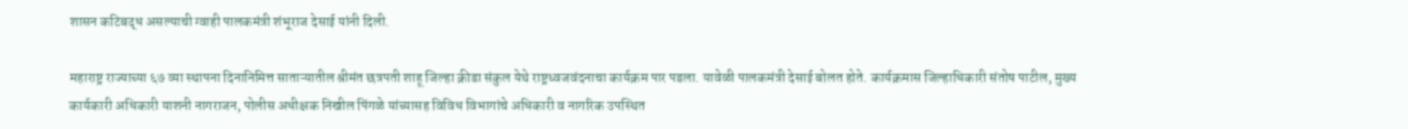शासन कटिबद्ध असल्याची ग्वाही पालकमंत्री शंभूराज देसाई यांनी दिली.

महाराष्ट्र राज्याच्या ६७ व्या स्थापना दिनानिमित्त साताऱ्यातील श्रीमंत छत्रपती शाहू जिल्हा क्रीडा संकुल येथे राष्ट्रध्वजवंदनाचा कार्यक्रम पार पडला. यावेळी पालकमंत्री देसाई बोलत होते. कार्यक्रमास जिल्हाधिकारी संतोष पाटील, मुख्य कार्यकारी अधिकारी याशनी नागराजन, पोलीस अधीक्षक निखील पिंगळे यांच्यासह विविध विभागांचे अधिकारी व नागरिक उपस्थित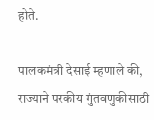होते.

पालकमंत्री देसाई म्हणाले की, राज्याने परकीय गुंतवणुकीसाठी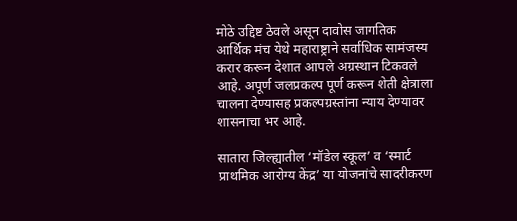मोठे उद्दिष्ट ठेवले असून दावोस जागतिक आर्थिक मंच येथे महाराष्ट्राने सर्वाधिक सामंजस्य करार करून देशात आपले अग्रस्थान टिकवले आहे. अपूर्ण जलप्रकल्प पूर्ण करून शेती क्षेत्राला चालना देण्यासह प्रकल्पग्रस्तांना न्याय देण्यावर शासनाचा भर आहे.

सातारा जिल्ह्यातील ‘मॉडेल स्कूल’ व ‘स्मार्ट प्राथमिक आरोग्य केंद्र’ या योजनांचे सादरीकरण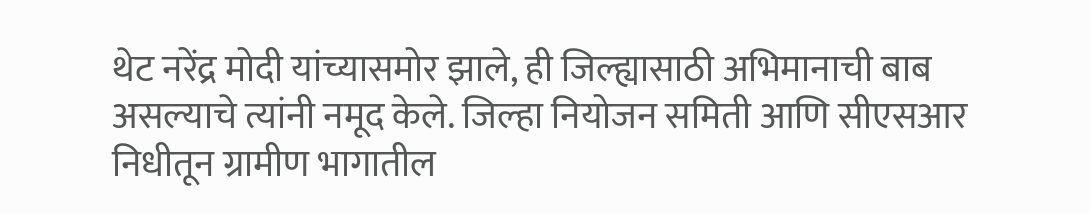थेट नरेंद्र मोदी यांच्यासमोर झाले, ही जिल्ह्यासाठी अभिमानाची बाब असल्याचे त्यांनी नमूद केले. जिल्हा नियोजन समिती आणि सीएसआर निधीतून ग्रामीण भागातील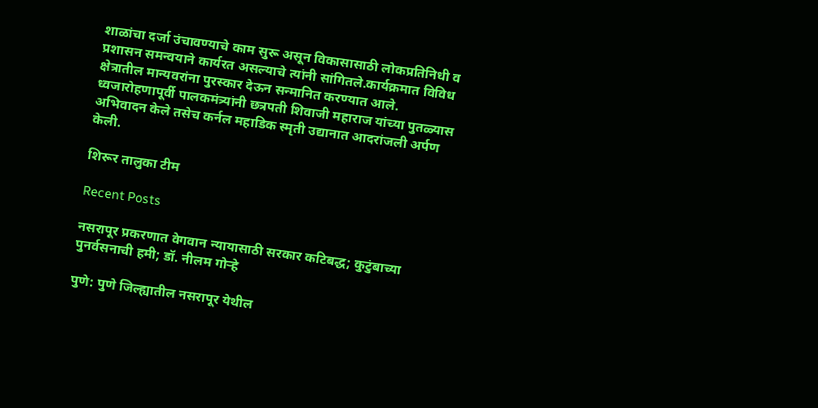शाळांचा दर्जा उंचावण्याचे काम सुरू असून विकासासाठी लोकप्रतिनिधी व प्रशासन समन्वयाने कार्यरत असल्याचे त्यांनी सांगितले.कार्यक्रमात विविध क्षेत्रातील मान्यवरांना पुरस्कार देऊन सन्मानित करण्यात आले. ध्वजारोहणापूर्वी पालकमंत्र्यांनी छत्रपती शिवाजी महाराज यांच्या पुतळ्यास अभिवादन केले तसेच कर्नल महाडिक स्मृती उद्यानात आदरांजली अर्पण केली.

शिरूर तालुका टीम

Recent Posts

नसरापूर प्रकरणात वेगवान न्यायासाठी सरकार कटिबद्ध; कुटुंबाच्या पुनर्वसनाची हमी; डॉ. नीलम गोऱ्हे

पुणे: पुणे जिल्ह्यातील नसरापूर येथील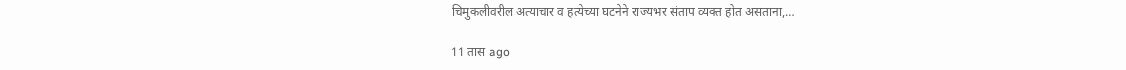चिमुकलीवरील अत्याचार व हत्येच्या घटनेने राज्यभर संताप व्यक्त होत असताना,…

11 तास ago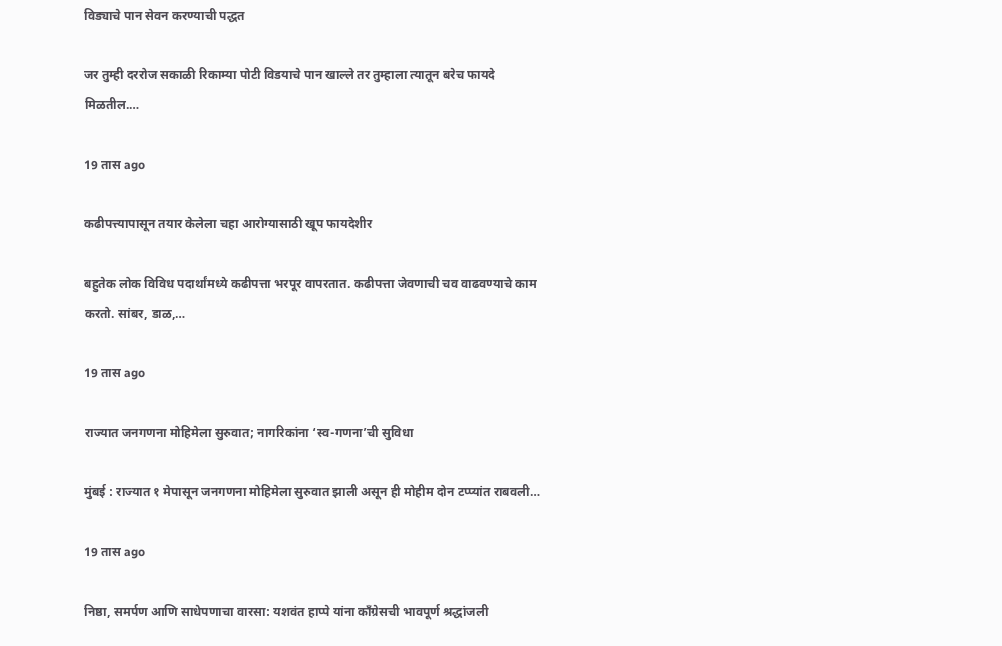विड्याचे पान सेवन करण्याची पद्धत

जर तुम्ही दररोज सकाळी रिकाम्या पोटी विडयाचे पान खाल्ले तर तुम्हाला त्यातून बरेच फायदे मिळतील.…

19 तास ago

कढीपत्त्यापासून तयार केलेला चहा आरोग्यासाठी खूप फायदेशीर

बहुतेक लोक विविध पदार्थांमध्ये कढीपत्ता भरपूर वापरतात. कढीपत्ता जेवणाची चव वाढवण्याचे काम करतो. सांबर, डाळ,…

19 तास ago

राज्यात जनगणना मोहिमेला सुरुवात; नागरिकांना ‘स्व-गणना’ची सुविधा

मुंबई : राज्यात १ मेपासून जनगणना मोहिमेला सुरुवात झाली असून ही मोहीम दोन टप्प्यांत राबवली…

19 तास ago

निष्ठा, समर्पण आणि साधेपणाचा वारसा: यशवंत हाप्पे यांना काँग्रेसची भावपूर्ण श्रद्धांजली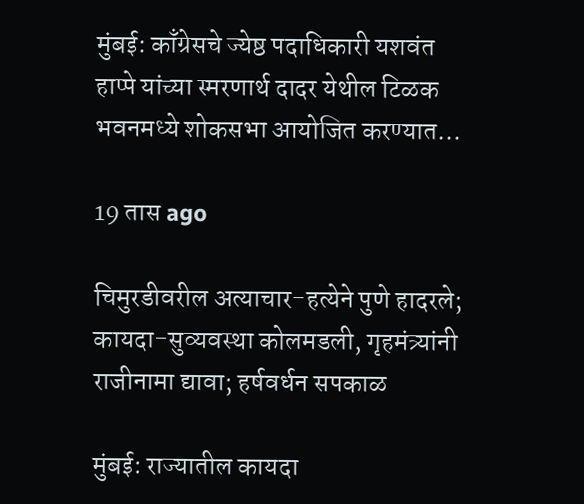मुंबई: काँग्रेसचे ज्येष्ठ पदाधिकारी यशवंत हाप्पे यांच्या स्मरणार्थ दादर येथील टिळक भवनमध्ये शोकसभा आयोजित करण्यात…

19 तास ago

चिमुरडीवरील अत्याचार-हत्येने पुणे हादरले; कायदा-सुव्यवस्था कोलमडली, गृहमंत्र्यांनी राजीनामा द्यावा; हर्षवर्धन सपकाळ

मुंबई: राज्यातील कायदा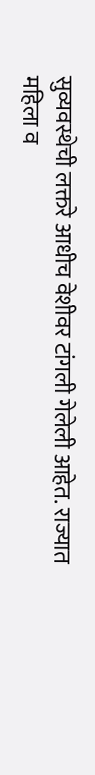सुव्यवस्थेची लक्तरे आधीच वेशीवर टांगली गेलेली आहेत. राज्यात महिला व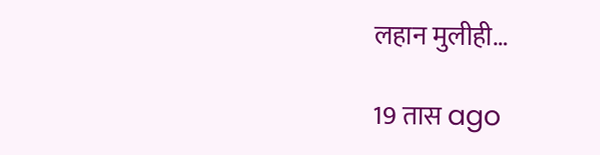लहान मुलीही…

19 तास ago